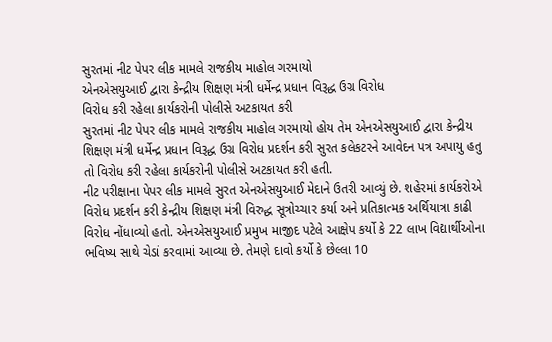સુરતમાં નીટ પેપર લીક મામલે રાજકીય માહોલ ગરમાયો
એનએસયુઆઈ દ્વારા કેન્દ્રીય શિક્ષણ મંત્રી ધર્મેન્દ્ર પ્રધાન વિરૂદ્ધ ઉગ્ર વિરોધ
વિરોધ કરી રહેલા કાર્યકરોની પોલીસે અટકાયત કરી
સુરતમાં નીટ પેપર લીક મામલે રાજકીય માહોલ ગરમાયો હોય તેમ એનએસયુઆઈ દ્વારા કેન્દ્રીય શિક્ષણ મંત્રી ધર્મેન્દ્ર પ્રધાન વિરૂદ્ધ ઉગ્ર વિરોધ પ્રદર્શન કરી સુરત કલેકટરને આવેદન પત્ર અપાયુ હતુ તો વિરોધ કરી રહેલા કાર્યકરોની પોલીસે અટકાયત કરી હતી.
નીટ પરીક્ષાના પેપર લીક મામલે સુરત એનએસયુઆઈ મેદાને ઉતરી આવ્યું છે. શહેરમાં કાર્યકરોએ વિરોધ પ્રદર્શન કરી કેન્દ્રીય શિક્ષણ મંત્રી વિરુદ્ધ સૂત્રોચ્ચાર કર્યા અને પ્રતિકાત્મક અર્થિયાત્રા કાઢી વિરોધ નોંધાવ્યો હતો. એનએસયુઆઈ પ્રમુખ માજીદ પટેલે આક્ષેપ કર્યો કે 22 લાખ વિદ્યાર્થીઓના ભવિષ્ય સાથે ચેડાં કરવામાં આવ્યા છે. તેમણે દાવો કર્યો કે છેલ્લા 10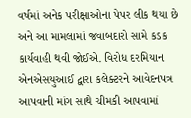વર્ષમાં અનેક પરીક્ષાઓના પેપર લીક થયા છે અને આ મામલામાં જવાબદારો સામે કડક કાર્યવાહી થવી જોઈએ. વિરોધ દરમિયાન એનએસયુઆઈ દ્વારા કલેક્ટરને આવેદનપત્ર આપવાની માંગ સાથે ચીમકી આપવામાં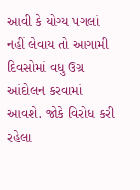આવી કે યોગ્ય પગલાં નહીં લેવાય તો આગામી દિવસોમાં વધુ ઉગ્ર આંદોલન કરવામાં આવશે. જોકે વિરોધ કરી રહેલા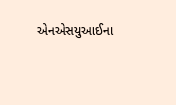એનએસયુઆઈના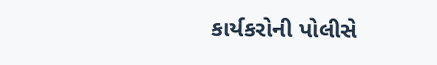કાર્યકરોની પોલીસે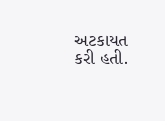અટકાયત કરી હતી.